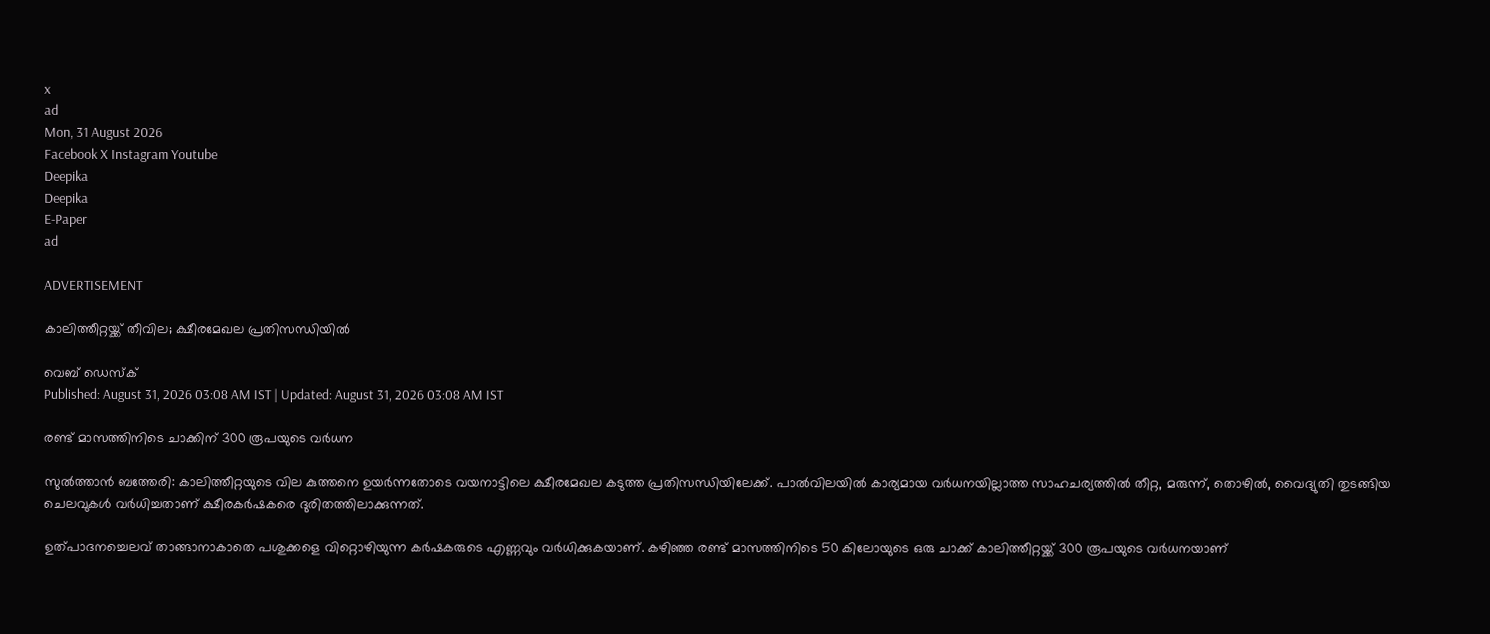x
ad
Mon, 31 August 2026
Facebook X Instagram Youtube
Deepika
Deepika
E-Paper
ad

ADVERTISEMENT

കാലിത്തീറ്റയ്ക്ക് തീവില; ക്ഷീരമേഖല പ്രതിസന്ധിയിൽ

വെബ് ഡെസ്ക്
Published: August 31, 2026 03:08 AM IST | Updated: August 31, 2026 03:08 AM IST

രണ്ട് മാസത്തിനിടെ ചാക്കിന് 300 രൂപയുടെ വർധന

സുൽത്താൻ ബത്തേരി: കാലിത്തീറ്റയുടെ വില കുത്തനെ ഉയർന്നതോടെ വയനാട്ടിലെ ക്ഷീരമേഖല കടുത്ത പ്രതിസന്ധിയിലേക്ക്. പാൽവിലയിൽ കാര്യമായ വർധനയില്ലാത്ത സാഹചര്യത്തിൽ തീറ്റ, മരുന്ന്, തൊഴിൽ, വൈദ്യുതി തുടങ്ങിയ ചെലവുകൾ വർധിച്ചതാണ് ക്ഷീരകർഷകരെ ദുരിതത്തിലാക്കുന്നത്.

ഉത്പാദനച്ചെലവ് താങ്ങാനാകാതെ പശുക്കളെ വിറ്റൊഴിയുന്ന കർഷകരുടെ എണ്ണവും വർധിക്കുകയാണ്. കഴിഞ്ഞ രണ്ട് മാസത്തിനിടെ 50 കിലോയുടെ ഒരു ചാക്ക് കാലിത്തീറ്റയ്ക്ക് 300 രൂപയുടെ വർധനയാണ്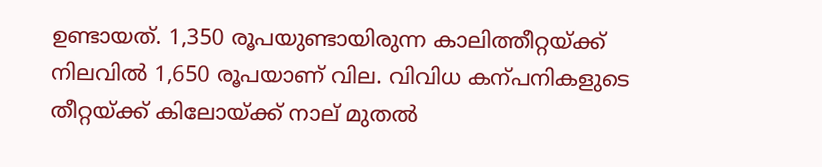ഉണ്ടായത്. 1,350 രൂപയുണ്ടായിരുന്ന കാലിത്തീറ്റയ്ക്ക് നിലവിൽ 1,650 രൂപയാണ് വില. വിവിധ കന്പനികളുടെ തീറ്റയ്ക്ക് കിലോയ്ക്ക് നാല് മുതൽ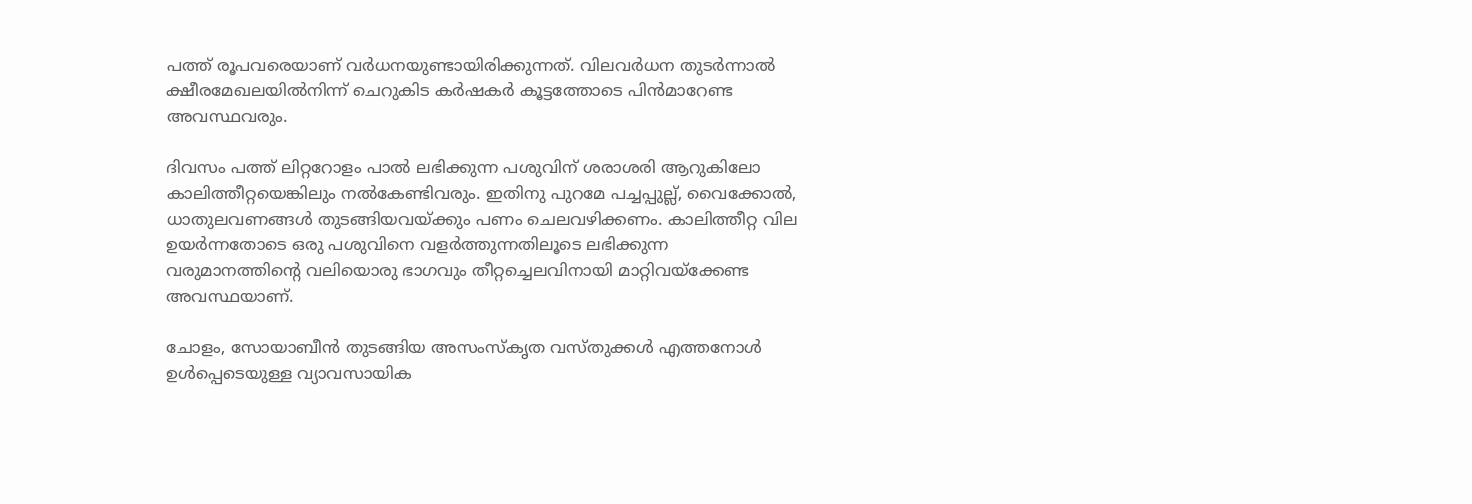പത്ത് രൂപവരെയാണ് വർധനയുണ്ടായിരിക്കുന്നത്. വിലവർധന തുടർന്നാൽ ക്ഷീരമേഖലയിൽനിന്ന് ചെറുകിട കർഷകർ കൂട്ടത്തോടെ പിൻമാറേണ്ട അവസ്ഥവരും.

ദിവസം പത്ത് ലിറ്ററോളം പാൽ ലഭിക്കുന്ന പശുവിന് ശരാശരി ആറുകിലോ കാലിത്തീറ്റയെങ്കിലും നൽകേണ്ടിവരും. ഇതിനു പുറമേ പച്ചപ്പുല്ല്, വൈക്കോൽ, ധാതുലവണങ്ങൾ തുടങ്ങിയവയ്ക്കും പണം ചെലവഴിക്കണം. കാലിത്തീറ്റ വില ഉയർന്നതോടെ ഒരു പശുവിനെ വളർത്തുന്നതിലൂടെ ലഭിക്കുന്ന വരുമാനത്തിന്‍റെ വലിയൊരു ഭാഗവും തീറ്റച്ചെലവിനായി മാറ്റിവയ്ക്കേണ്ട അവസ്ഥയാണ്.

ചോളം, സോയാബീൻ തുടങ്ങിയ അസംസ്കൃത വസ്തുക്കൾ എത്തനോൾ ഉൾപ്പെടെയുള്ള വ്യാവസായിക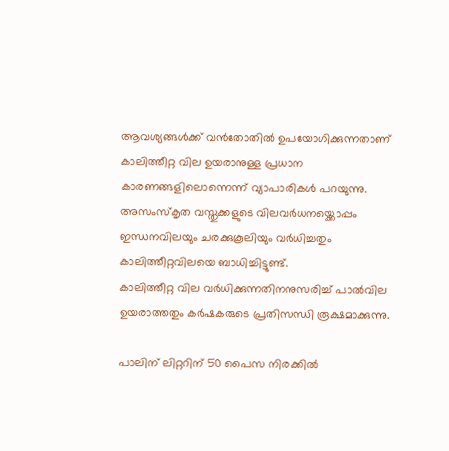ആവശ്യങ്ങൾക്ക് വൻതോതിൽ ഉപയോഗിക്കുന്നതാണ് കാലിത്തീറ്റ വില ഉയരാനുള്ള പ്രധാന കാരണങ്ങളിലൊന്നെന്ന് വ്യാപാരികൾ പറയുന്നു. അസംസ്കൃത വസ്തുക്കളുടെ വിലവർധനയ്ക്കൊപ്പം ഇന്ധനവിലയും ചരക്കുകൂലിയും വർധിച്ചതും കാലിത്തീറ്റവിലയെ ബാധിച്ചിട്ടുണ്ട്.
കാലിത്തീറ്റ വില വർധിക്കുന്നതിനനുസരിച്ച് പാൽവില ഉയരാത്തതും കർഷകരുടെ പ്രതിസന്ധി രൂക്ഷമാക്കുന്നു.

പാലിന് ലിറ്ററിന് 50 പൈസ നിരക്കിൽ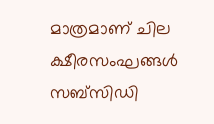മാത്രമാണ് ചില ക്ഷീരസംഘങ്ങൾ സബ്സിഡി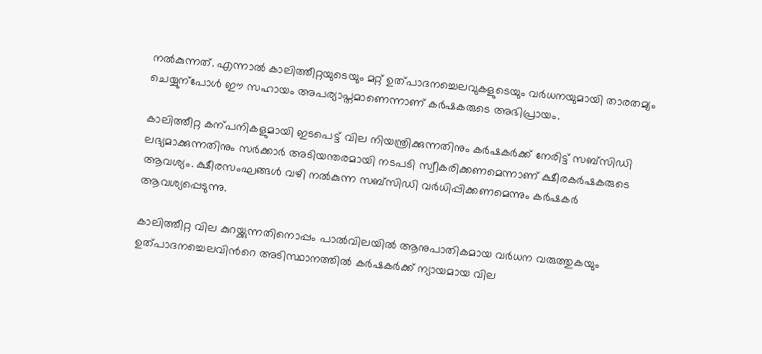നൽകുന്നത്. എന്നാൽ കാലിത്തീറ്റയുടെയും മറ്റ് ഉത്പാദനച്ചെലവുകളുടെയും വർധനയുമായി താരതമ്യം ചെയ്യുന്പോൾ ഈ സഹായം അപര്യാപ്തമാണെന്നാണ് കർഷകരുടെ അഭിപ്രായം.

കാലിത്തീറ്റ കന്പനികളുമായി ഇടപെട്ട് വില നിയന്ത്രിക്കുന്നതിനും കർഷകർക്ക് നേരിട്ട് സബ്സിഡി ലഭ്യമാക്കുന്നതിനും സർക്കാർ അടിയന്തരമായി നടപടി സ്വീകരിക്കണമെന്നാണ് ക്ഷീരകർഷകരുടെ ആവശ്യം. ക്ഷീരസംഘങ്ങൾ വഴി നൽകുന്ന സബ്സിഡി വർധിപ്പിക്കണമെന്നും കർഷകർ ആവശ്യപ്പെടുന്നു.

കാലിത്തീറ്റ വില കുറയ്ക്കുന്നതിനൊപ്പം പാൽവിലയിൽ ആനുപാതികമായ വർധന വരുത്തുകയും ഉത്പാദനച്ചെലവിന്‍റെ അടിസ്ഥാനത്തിൽ കർഷകർക്ക് ന്യായമായ വില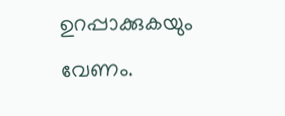ഉറപ്പാക്കുകയും വേണം.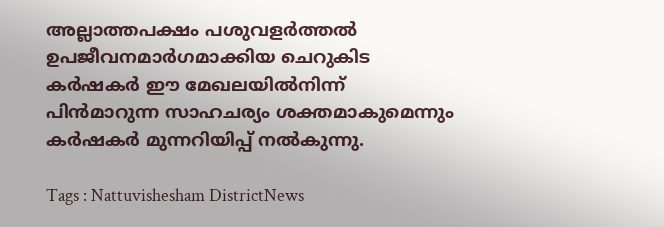അല്ലാത്തപക്ഷം പശുവളർത്തൽ ഉപജീവനമാർഗമാക്കിയ ചെറുകിട കർഷകർ ഈ മേഖലയിൽനിന്ന് പിൻമാറുന്ന സാഹചര്യം ശക്തമാകുമെന്നും കർഷകർ മുന്നറിയിപ്പ് നൽകുന്നു.

Tags : Nattuvishesham DistrictNews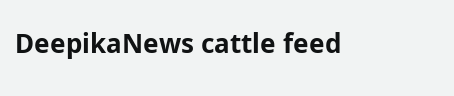DeepikaNews cattle feed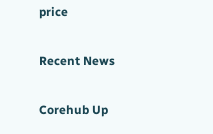price

Recent News

Corehub Up